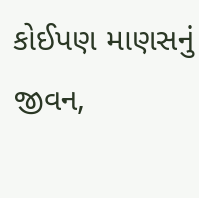કોઈપણ માણસનું જીવન,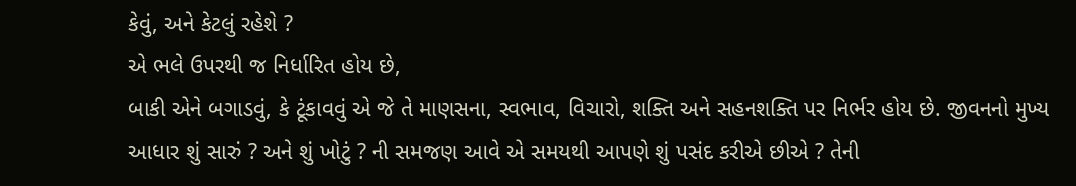કેવું, અને કેટલું રહેશે ?
એ ભલે ઉપરથી જ નિર્ધારિત હોય છે,
બાકી એને બગાડવું, કે ટૂંકાવવું એ જે તે માણસના, સ્વભાવ, વિચારો, શક્તિ અને સહનશક્તિ પર નિર્ભર હોય છે. જીવનનો મુખ્ય આધાર શું સારું ? અને શું ખોટું ? ની સમજણ આવે એ સમયથી આપણે શું પસંદ કરીએ છીએ ? તેની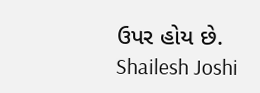ઉપર હોય છે.
Shailesh Joshi